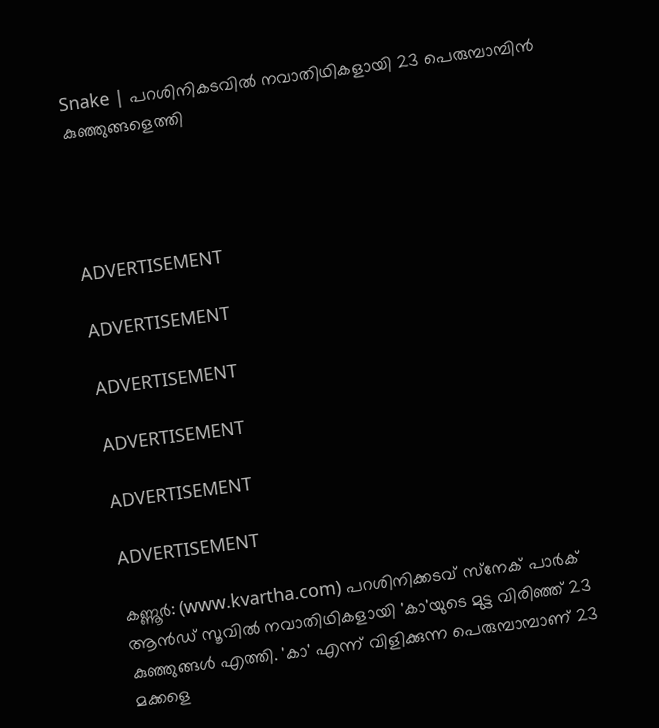Snake | പറശിനികടവില്‍ നവാതിഥികളായി 23 പെരുമ്പാമ്പിന്‍ കുഞ്ഞുങ്ങളെത്തി




ADVERTISEMENT

ADVERTISEMENT

ADVERTISEMENT

ADVERTISEMENT

ADVERTISEMENT

ADVERTISEMENT

കണ്ണൂര്‍: (www.kvartha.com) പറശിനിക്കടവ് സ്‌നേക് പാര്‍ക് ആന്‍ഡ് സൂവില്‍ നവാതിഥികളായി 'കാ'യുടെ മുട്ട വിരിഞ്ഞ് 23 കുഞ്ഞുങ്ങള്‍ എത്തി. 'കാ' എന്ന് വിളിക്കുന്ന പെരുമ്പാമ്പാണ് 23 മക്കളെ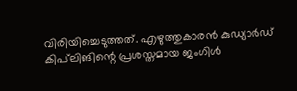വിരിയിച്ചെടുത്തത്. എഴുത്തുകാരന്‍ കുഡ്യാര്‍ഡ് കിപ്‌ലിങിന്റെ പ്രശസ്തമായ ജംഗിള്‍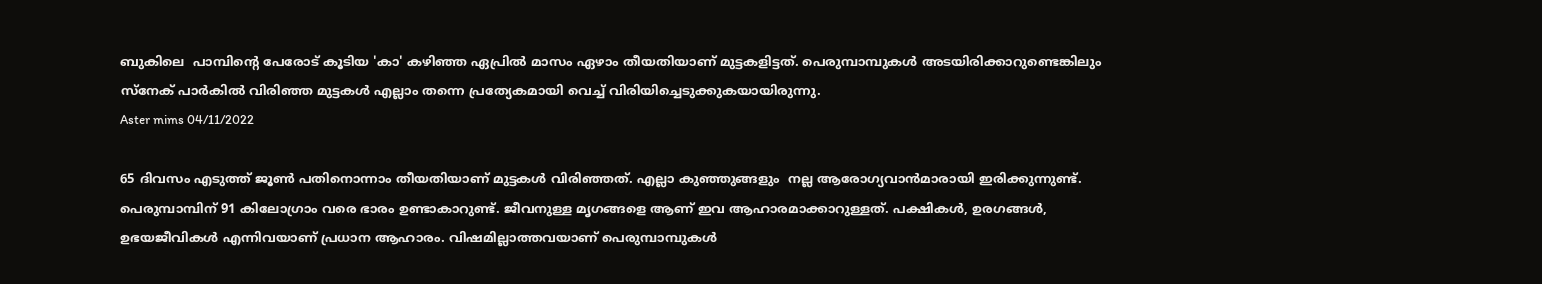ബുകിലെ  പാമ്പിന്റെ പേരോട് കൂടിയ 'കാ' കഴിഞ്ഞ ഏപ്രില്‍ മാസം ഏഴാം തീയതിയാണ് മുട്ടകളിട്ടത്. പെരുമ്പാമ്പുകള്‍ അടയിരിക്കാറുണ്ടെങ്കിലും സ്‌നേക് പാര്‍കില്‍ വിരിഞ്ഞ മുട്ടകള്‍ എല്ലാം തന്നെ പ്രത്യേകമായി വെച്ച് വിരിയിച്ചെടുക്കുകയായിരുന്നു.
Aster mims 04/11/2022

65 ദിവസം എടുത്ത് ജൂണ്‍ പതിനൊന്നാം തീയതിയാണ് മുട്ടകള്‍ വിരിഞ്ഞത്. എല്ലാ കുഞ്ഞുങ്ങളും  നല്ല ആരോഗ്യവാന്‍മാരായി ഇരിക്കുന്നുണ്ട്. പെരുമ്പാമ്പിന് 91 കിലോഗ്രാം വരെ ഭാരം ഉണ്ടാകാറുണ്ട്. ജീവനുള്ള മൃഗങ്ങളെ ആണ് ഇവ ആഹാരമാക്കാറുള്ളത്. പക്ഷികള്‍, ഉരഗങ്ങള്‍, ഉഭയജീവികള്‍ എന്നിവയാണ് പ്രധാന ആഹാരം. വിഷമില്ലാത്തവയാണ് പെരുമ്പാമ്പുകള്‍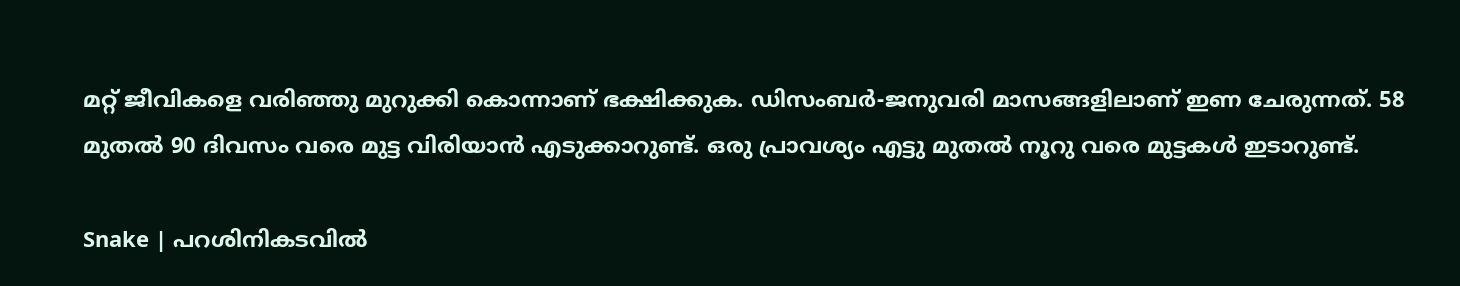മറ്റ് ജീവികളെ വരിഞ്ഞു മുറുക്കി കൊന്നാണ് ഭക്ഷിക്കുക. ഡിസംബര്‍-ജനുവരി മാസങ്ങളിലാണ് ഇണ ചേരുന്നത്. 58 മുതല്‍ 90 ദിവസം വരെ മുട്ട വിരിയാന്‍ എടുക്കാറുണ്ട്. ഒരു പ്രാവശ്യം എട്ടു മുതല്‍ നൂറു വരെ മുട്ടകള്‍ ഇടാറുണ്ട്.

Snake | പറശിനികടവില്‍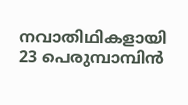നവാതിഥികളായി 23 പെരുമ്പാമ്പിന്‍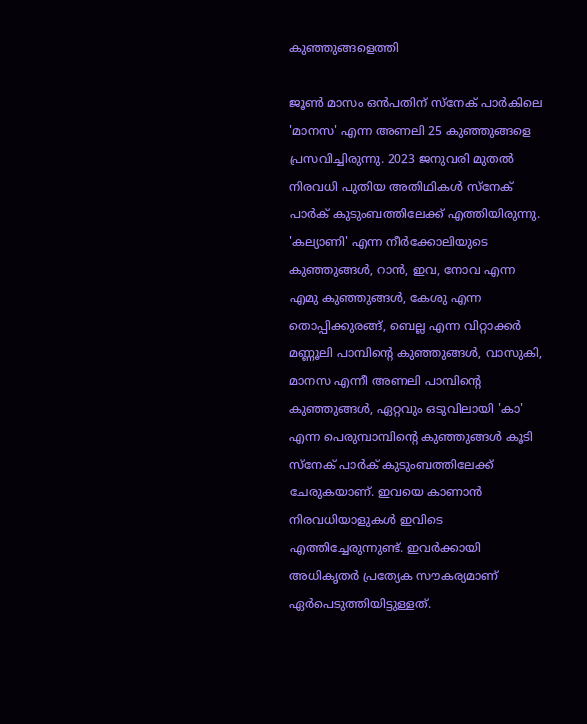കുഞ്ഞുങ്ങളെത്തി

ജൂണ്‍ മാസം ഒന്‍പതിന് സ്‌നേക് പാര്‍കിലെ 'മാനസ' എന്ന അണലി 25 കുഞ്ഞുങ്ങളെ  പ്രസവിച്ചിരുന്നു. 2023 ജനുവരി മുതല്‍ നിരവധി പുതിയ അതിഥികള്‍ സ്‌നേക് പാര്‍ക് കുടുംബത്തിലേക്ക് എത്തിയിരുന്നു. 'കല്യാണി' എന്ന നീര്‍ക്കോലിയുടെ കുഞ്ഞുങ്ങള്‍, റാന്‍, ഇവ, നോവ എന്ന എമു കുഞ്ഞുങ്ങള്‍, കേശു എന്ന തൊപ്പിക്കുരങ്ങ്, ബെല്ല എന്ന വിറ്റാക്കര്‍ മണ്ണൂലി പാമ്പിന്റെ കുഞ്ഞുങ്ങള്‍, വാസുകി, മാനസ എന്നീ അണലി പാമ്പിന്റെ കുഞ്ഞുങ്ങള്‍, ഏറ്റവും ഒടുവിലായി 'കാ' എന്ന പെരുമ്പാമ്പിന്റെ കുഞ്ഞുങ്ങള്‍ കൂടി സ്‌നേക് പാര്‍ക് കുടുംബത്തിലേക്ക് ചേരുകയാണ്. ഇവയെ കാണാന്‍ നിരവധിയാളുകള്‍ ഇവിടെ എത്തിച്ചേരുന്നുണ്ട്. ഇവര്‍ക്കായി അധികൃതര്‍ പ്രത്യേക സൗകര്യമാണ് ഏര്‍പെടുത്തിയിട്ടുള്ളത്.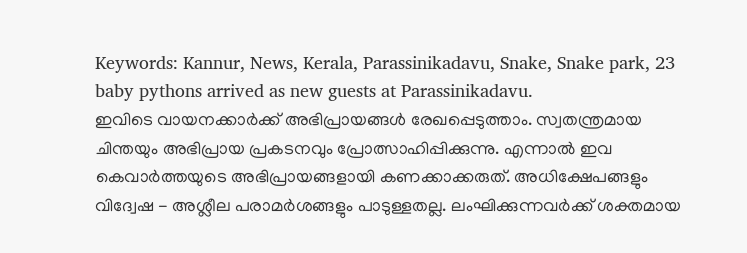Keywords: Kannur, News, Kerala, Parassinikadavu, Snake, Snake park, 23 baby pythons arrived as new guests at Parassinikadavu.
ഇവിടെ വായനക്കാർക്ക് അഭിപ്രായങ്ങൾ രേഖപ്പെടുത്താം. സ്വതന്ത്രമായ ചിന്തയും അഭിപ്രായ പ്രകടനവും പ്രോത്സാഹിപ്പിക്കുന്നു. എന്നാൽ ഇവ കെവാർത്തയുടെ അഭിപ്രായങ്ങളായി കണക്കാക്കരുത്. അധിക്ഷേപങ്ങളും വിദ്വേഷ - അശ്ലീല പരാമർശങ്ങളും പാടുള്ളതല്ല. ലംഘിക്കുന്നവർക്ക് ശക്തമായ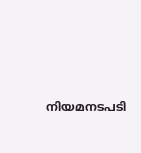നിയമനടപടി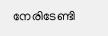നേരിടേണ്ടി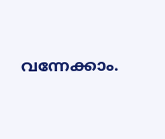വന്നേക്കാം.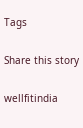Tags

Share this story

wellfitindia